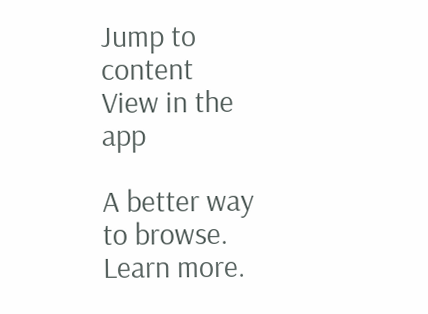Jump to content
View in the app

A better way to browse. Learn more.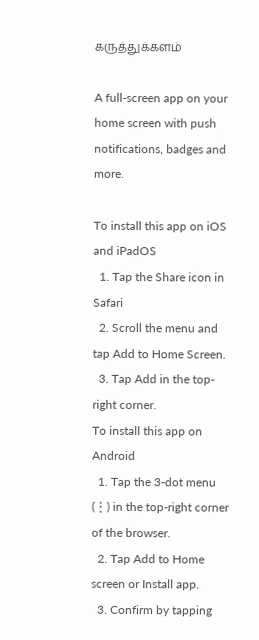கருத்துக்களம்

A full-screen app on your home screen with push notifications, badges and more.

To install this app on iOS and iPadOS
  1. Tap the Share icon in Safari
  2. Scroll the menu and tap Add to Home Screen.
  3. Tap Add in the top-right corner.
To install this app on Android
  1. Tap the 3-dot menu (⋮) in the top-right corner of the browser.
  2. Tap Add to Home screen or Install app.
  3. Confirm by tapping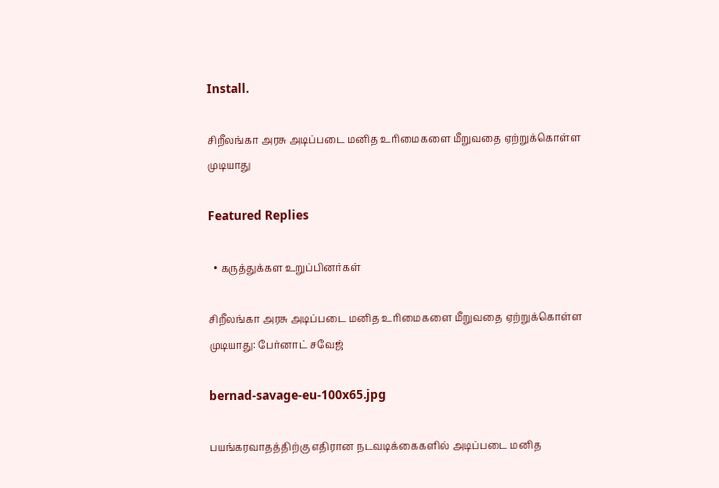Install.

சிறீலங்கா அரசு அடிப்படை மனித உரிமைகளை மீறுவதை ஏற்றுக்கொள்ள முடியாது

Featured Replies

  • கருத்துக்கள உறுப்பினர்கள்

சிறீலங்கா அரசு அடிப்படை மனித உரிமைகளை மீறுவதை ஏற்றுக்கொள்ள முடியாது: பேர்னாட் சவேஜ்

bernad-savage-eu-100x65.jpg

பயங்கரவாதத்திற்கு எதிரான நடவடிக்கைகளில் அடிப்படை மனித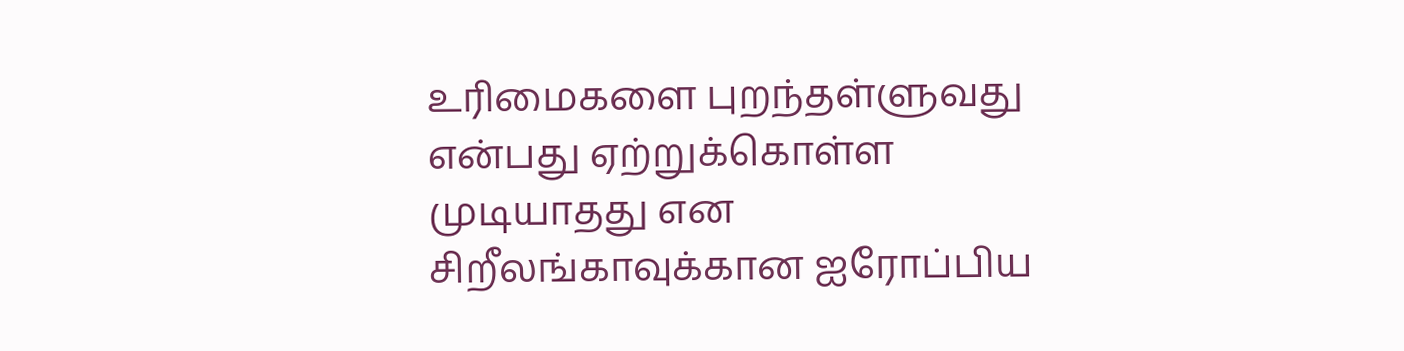உரிமைகளை புறந்தள்ளுவது என்பது ஏற்றுக்கொள்ள முடியாதது என சிறீலங்காவுக்கான ஐரோப்பிய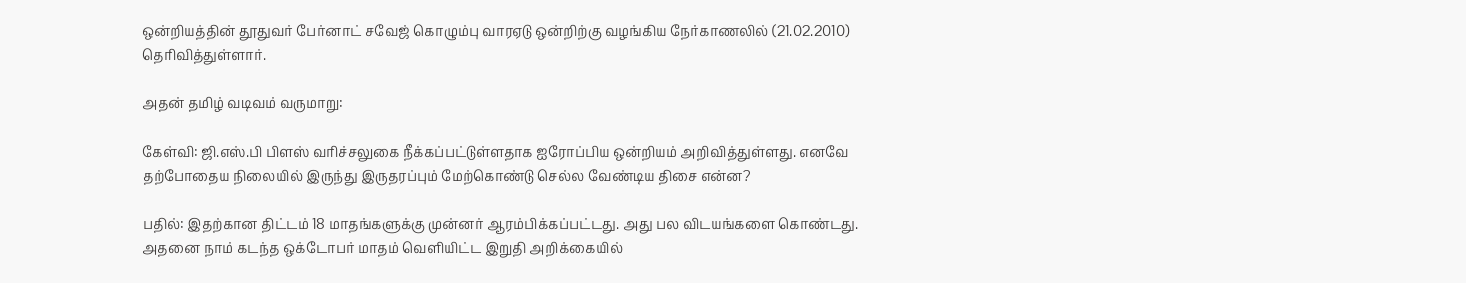ஒன்றியத்தின் தூதுவர் பேர்னாட் சவேஜ் கொழும்பு வாரஏடு ஒன்றிற்கு வழங்கிய நேர்காணலில் (21.02.2010) தெரிவித்துள்ளார்.

அதன் தமிழ் வடிவம் வருமாறு:

கேள்வி: ஜி.எஸ்.பி பிளஸ் வரிச்சலுகை நீக்கப்பட்டுள்ளதாக ஐரோப்பிய ஒன்றியம் அறிவித்துள்ளது. எனவே தற்போதைய நிலையில் இருந்து இருதரப்பும் மேற்கொண்டு செல்ல வேண்டிய திசை என்ன?

பதில்: இதற்கான திட்டம் 18 மாதங்களுக்கு முன்னர் ஆரம்பிக்கப்பட்டது. அது பல விடயங்களை கொண்டது. அதனை நாம் கடந்த ஒக்டோபர் மாதம் வெளியிட்ட இறுதி அறிக்கையில்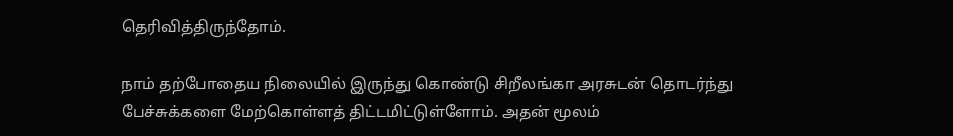தெரிவித்திருந்தோம்.

நாம் தற்போதைய நிலையில் இருந்து கொண்டு சிறீலங்கா அரசுடன் தொடர்ந்து பேச்சுக்களை மேற்கொள்ளத் திட்டமிட்டுள்ளோம். அதன் மூலம்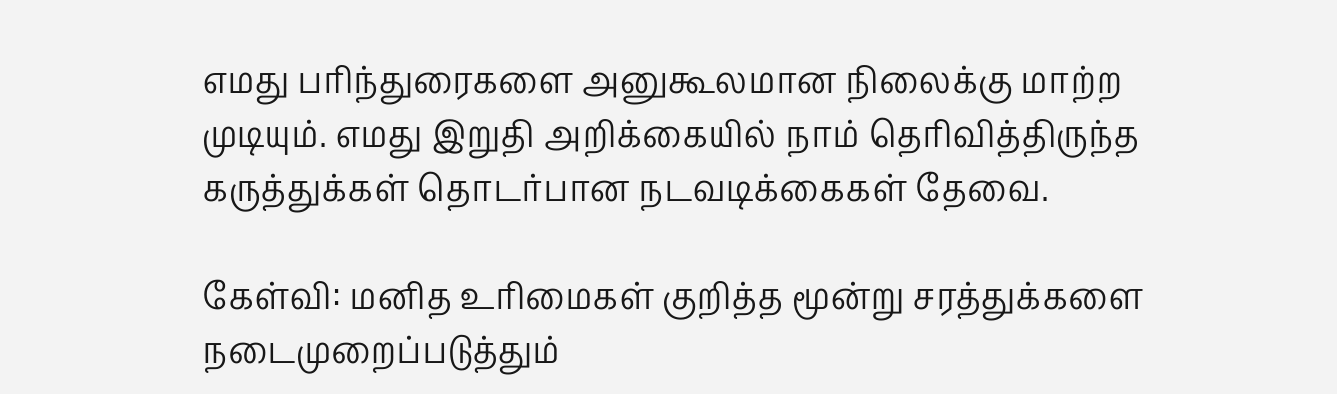எமது பரிந்துரைகளை அனுகூலமான நிலைக்கு மாற்ற முடியும். எமது இறுதி அறிக்கையில் நாம் தெரிவித்திருந்த கருத்துக்கள் தொடர்பான நடவடிக்கைகள் தேவை.

கேள்வி: மனித உரிமைகள் குறித்த மூன்று சரத்துக்களை நடைமுறைப்படுத்தும்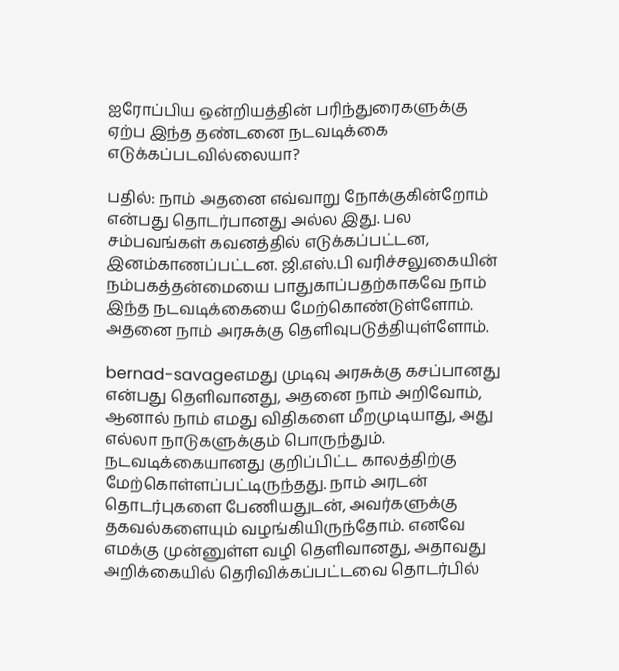ஐரோப்பிய ஒன்றியத்தின் பரிந்துரைகளுக்கு ஏற்ப இந்த தண்டனை நடவடிக்கை எடுக்கப்படவில்லையா?

பதில்: நாம் அதனை எவ்வாறு நோக்குகின்றோம் என்பது தொடர்பானது அல்ல இது. பல சம்பவங்கள் கவனத்தில் எடுக்கப்பட்டன, இனம்காணப்பட்டன. ஜி.எஸ்.பி வரிச்சலுகையின் நம்பகத்தன்மையை பாதுகாப்பதற்காகவே நாம் இந்த நடவடிக்கையை மேற்கொண்டுள்ளோம். அதனை நாம் அரசுக்கு தெளிவுபடுத்தியுள்ளோம்.

bernad-savageஎமது முடிவு அரசுக்கு கசப்பானது என்பது தெளிவானது, அதனை நாம் அறிவோம், ஆனால் நாம் எமது விதிகளை மீறமுடியாது, அது எல்லா நாடுகளுக்கும் பொருந்தும். நடவடிக்கையானது குறிப்பிட்ட காலத்திற்கு மேற்கொள்ளப்பட்டிருந்தது. நாம் அரடன் தொடர்புகளை பேணியதுடன், அவர்களுக்கு தகவல்களையும் வழங்கியிருந்தோம். எனவே எமக்கு முன்னுள்ள வழி தெளிவானது, அதாவது அறிக்கையில் தெரிவிக்கப்பட்டவை தொடர்பில்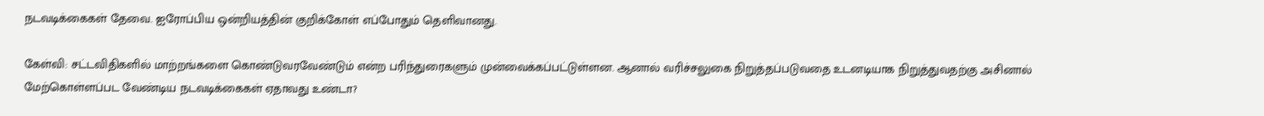நடவடிக்கைகள் தேவை. ஐரோப்பிய ஒன்றியத்தின் குறிக்கோள் எப்போதும் தெளிவானது.

கேள்வி: சட்டவிதிகளில் மாற்றங்களை கொண்டுவரவேண்டும் என்ற பரிந்துரைகளும் முன்வைக்கப்பட்டுள்ளன. ஆனால் வரிச்சலுகை நிறுத்தப்படுவதை உடனடியாக நிறுத்துவதற்கு அசினால் மேற்கொள்ளப்பட வேண்டிய நடவடிக்கைகள் ஏதாவது உண்டா?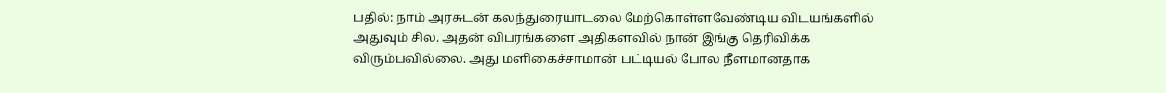பதில்: நாம் அரசுடன் கலந்துரையாடலை மேற்கொள்ளவேண்டிய விடயங்களில் அதுவும் சில. அதன் விபரங்களை அதிகளவில் நான் இங்கு தெரிவிக்க விரும்பவில்லை. அது மளிகைச்சாமான் பட்டியல் போல நீளமானதாக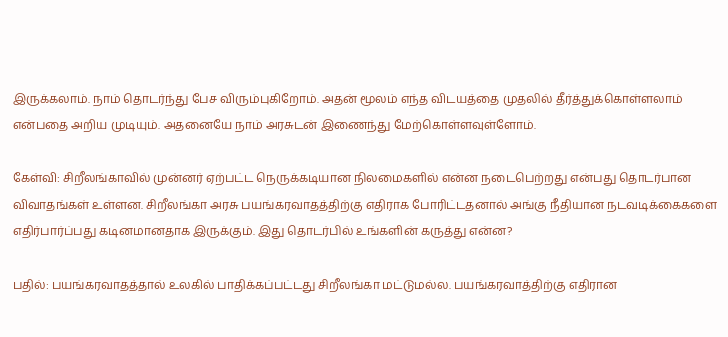இருக்கலாம். நாம் தொடர்ந்து பேச விரும்புகிறோம். அதன் மூலம் எந்த விடயத்தை முதலில் தீர்த்துக்கொள்ளலாம் என்பதை அறிய முடியும். அதனையே நாம் அரசுடன் இணைந்து மேற்கொள்ளவுள்ளோம்.

கேள்வி: சிறீலங்காவில் முன்னர் ஏற்பட்ட நெருக்கடியான நிலமைகளில் என்ன நடைபெற்றது என்பது தொடர்பான விவாதங்கள் உள்ளன. சிறீலங்கா அரசு பயங்கரவாதத்திற்கு எதிராக போரிட்டதனால் அங்கு நீதியான நடவடிக்கைகளை எதிர்பார்ப்பது கடினமானதாக இருக்கும். இது தொடர்பில் உங்களின் கருத்து என்ன?

பதில்: பயங்கரவாதத்தால் உலகில் பாதிக்கப்பட்டது சிறீலங்கா மட்டுமல்ல. பயங்கரவாத்திற்கு எதிரான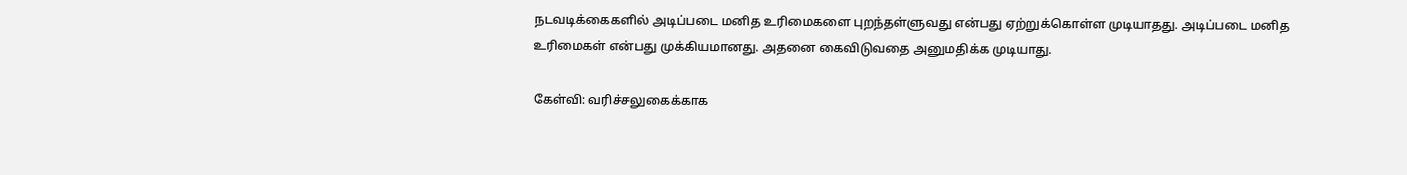நடவடிக்கைகளில் அடிப்படை மனித உரிமைகளை புறந்தள்ளுவது என்பது ஏற்றுக்கொள்ள முடியாதது. அடிப்படை மனித உரிமைகள் என்பது முக்கியமானது. அதனை கைவிடுவதை அனுமதிக்க முடியாது.

கேள்வி: வரிச்சலுகைக்காக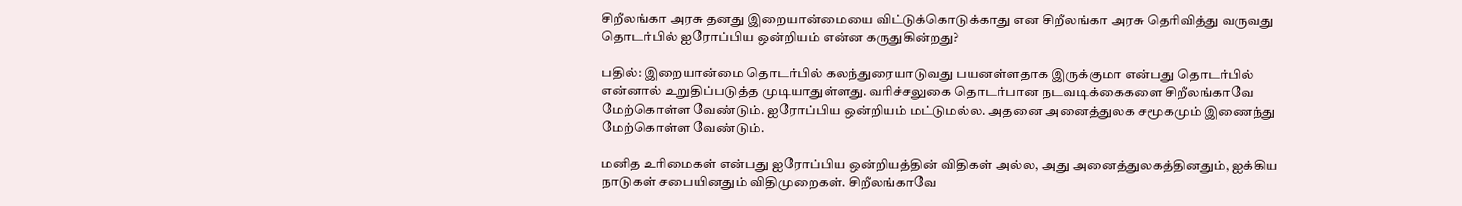சிறீலங்கா அரசு தனது இறையான்மையை விட்டுக்கொடுக்காது என சிறீலங்கா அரசு தெரிவித்து வருவது தொடர்பில் ஐரோப்பிய ஒன்றியம் என்ன கருதுகின்றது?

பதில்: இறையான்மை தொடர்பில் கலந்துரையாடுவது பயனள்ளதாக இருக்குமா என்பது தொடர்பில் என்னால் உறுதிப்படுத்த முடியாதுள்ளது. வரிச்சலுகை தொடர்பான நடவடிக்கைகளை சிறீலங்காவே மேற்கொள்ள வேண்டும். ஐரோப்பிய ஒன்றியம் மட்டுமல்ல. அதனை அனைத்துலக சமூகமும் இணைந்து மேற்கொள்ள வேண்டும்.

மனித உரிமைகள் என்பது ஐரோப்பிய ஒன்றியத்தின் விதிகள் அல்ல, அது அனைத்துலகத்தினதும், ஐக்கிய நாடுகள் சபையினதும் விதிமுறைகள். சிறீலங்காவே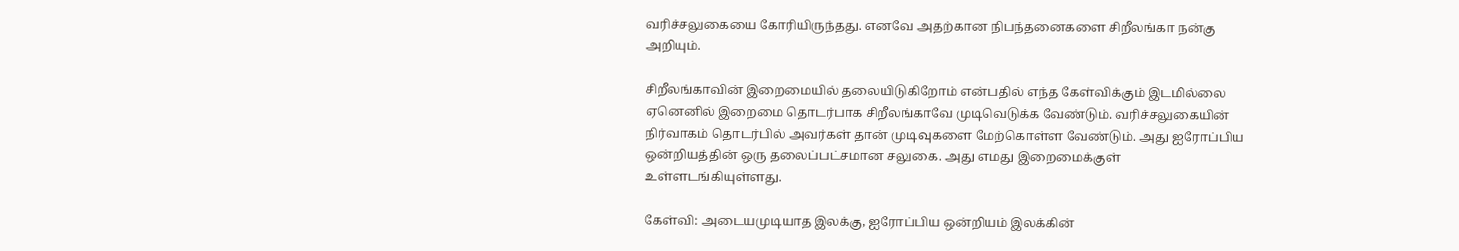வரிச்சலுகையை கோரியிருந்தது. எனவே அதற்கான நிபந்தனைகளை சிறீலங்கா நன்கு அறியும்.

சிறீலங்காவின் இறைமையில் தலையிடுகிறோம் என்பதில் எந்த கேள்விக்கும் இடமில்லை ஏனெனில் இறைமை தொடர்பாக சிறீலங்காவே முடிவெடுக்க வேண்டும். வரிச்சலுகையின் நிர்வாகம் தொடர்பில் அவர்கள் தான் முடிவுகளை மேற்கொள்ள வேண்டும். அது ஐரோப்பிய ஒன்றியத்தின் ஒரு தலைப்பட்சமான சலுகை. அது எமது இறைமைக்குள் உள்ளடங்கியுள்ளது.

கேள்வி: அடையமுடியாத இலக்கு, ஐரோப்பிய ஒன்றியம் இலக்கின்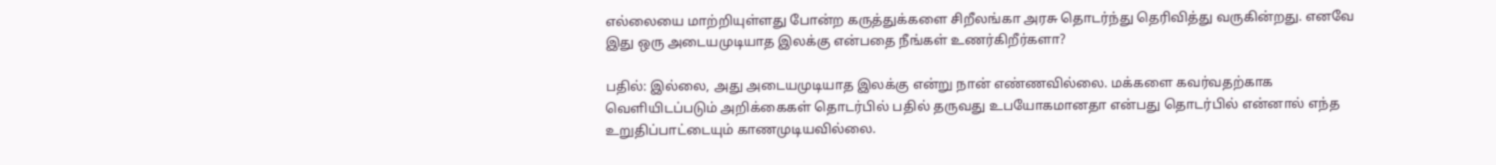எல்லையை மாற்றியுள்ளது போன்ற கருத்துக்களை சிறீலங்கா அரசு தொடர்ந்து தெரிவித்து வருகின்றது. எனவே இது ஒரு அடையமுடியாத இலக்கு என்பதை நீங்கள் உணர்கிறீர்களா?

பதில்: இல்லை, அது அடையமுடியாத இலக்கு என்று நான் எண்ணவில்லை. மக்களை கவர்வதற்காக வெளியிடப்படும் அறிக்கைகள் தொடர்பில் பதில் தருவது உபயோகமானதா என்பது தொடர்பில் என்னால் எந்த உறுதிப்பாட்டையும் காணமுடியவில்லை.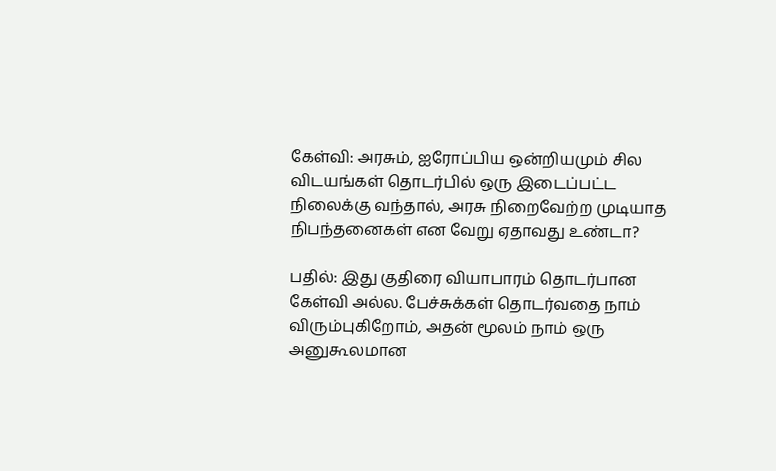கேள்வி: அரசும், ஐரோப்பிய ஒன்றியமும் சில விடயங்கள் தொடர்பில் ஒரு இடைப்பட்ட நிலைக்கு வந்தால், அரசு நிறைவேற்ற முடியாத நிபந்தனைகள் என வேறு ஏதாவது உண்டா?

பதில்: இது குதிரை வியாபாரம் தொடர்பான கேள்வி அல்ல. பேச்சுக்கள் தொடர்வதை நாம் விரும்புகிறோம், அதன் மூலம் நாம் ஒரு அனுகூலமான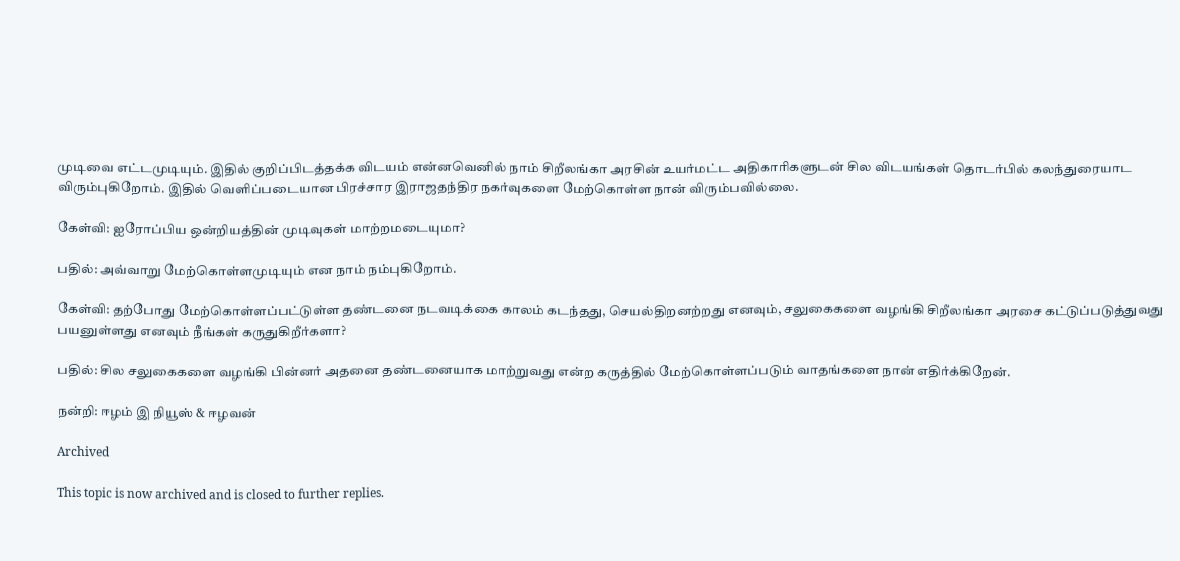முடிவை எட்டமுடியும். இதில் குறிப்பிடத்தக்க விடயம் என்னவெனில் நாம் சிறீலங்கா அரசின் உயர்மட்ட அதிகாரிகளுடன் சில விடயங்கள் தொடர்பில் கலந்துரையாட விரும்புகிறோம். இதில் வெளிப்படையான பிரச்சார இராஜதந்திர நகர்வுகளை மேற்கொள்ள நான் விரும்பவில்லை.

கேள்வி: ஐரோப்பிய ஒன்றியத்தின் முடிவுகள் மாற்றமடையுமா?

பதில்: அவ்வாறு மேற்கொள்ளமுடியும் என நாம் நம்புகிறோம்.

கேள்வி: தற்போது மேற்கொள்ளப்பட்டுள்ள தண்டனை நடவடிக்கை காலம் கடந்தது, செயல்திறனற்றது எனவும், சலுகைகளை வழங்கி சிறீலங்கா அரசை கட்டுப்படுத்துவது பயனுள்ளது எனவும் நீங்கள் கருதுகிறீர்களா?

பதில்: சில சலுகைகளை வழங்கி பின்னர் அதனை தண்டனையாக மாற்றுவது என்ற கருத்தில் மேற்கொள்ளப்படும் வாதங்களை நான் எதிர்க்கிறேன்.

நன்றி: ஈழம் இ நியூஸ் & ஈழவன்

Archived

This topic is now archived and is closed to further replies.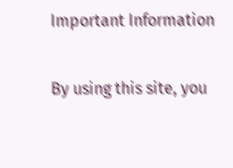Important Information

By using this site, you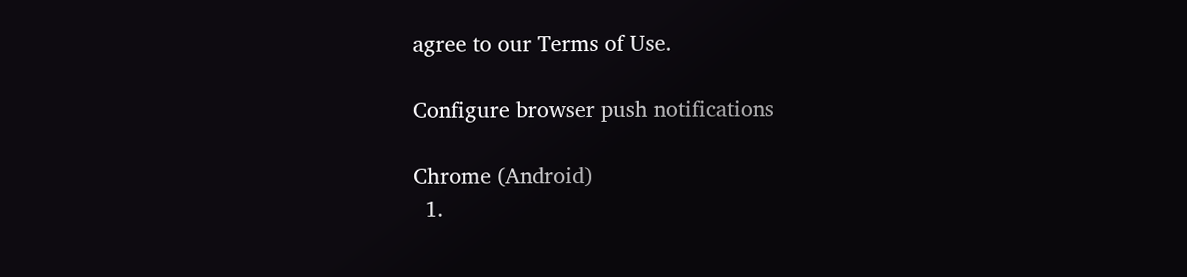agree to our Terms of Use.

Configure browser push notifications

Chrome (Android)
  1.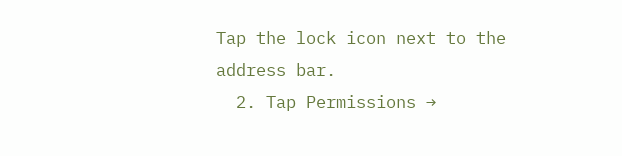Tap the lock icon next to the address bar.
  2. Tap Permissions →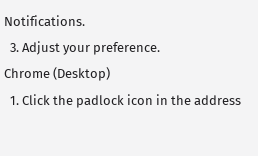Notifications.
  3. Adjust your preference.
Chrome (Desktop)
  1. Click the padlock icon in the address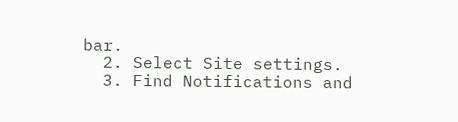bar.
  2. Select Site settings.
  3. Find Notifications and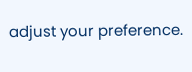adjust your preference.